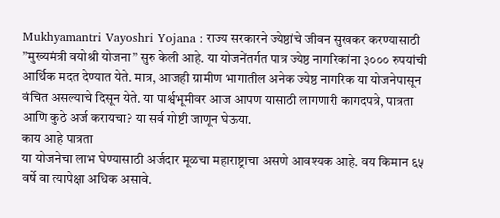Mukhyamantri Vayoshri Yojana : राज्य सरकारने ज्येष्ठांचे जीवन सुखकर करण्यासाठी ”मुख्यमंत्री वयोश्री योजना” सुरु केली आहे. या योजनेंतर्गत पात्र ज्येष्ठ नागरिकांना ३००० रुपयांची आर्थिक मदत देण्यात येते. मात्र, आजही ग्रामीण भागातील अनेक ज्येष्ठ नागरिक या योजनेपासून वंचित असल्याचे दिसून येते. या पार्श्वभूमीवर आज आपण यासाठी लागणारी कागदपत्रे, पात्रता आणि कुठे अर्ज करायचा? या सर्व गोष्टी जाणून घेऊया.
काय आहे पात्रता
या योजनेचा लाभ घेण्यासाठी अर्जदार मूळचा महाराष्ट्राचा असणे आवश्यक आहे. वय किमान ६५ वर्षे वा त्यापेक्षा अधिक असावे.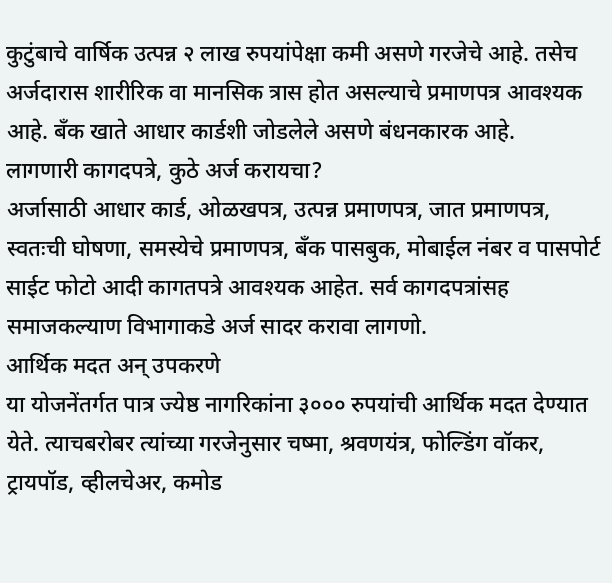कुटुंबाचे वार्षिक उत्पन्न २ लाख रुपयांपेक्षा कमी असणे गरजेचे आहे. तसेच अर्जदारास शारीरिक वा मानसिक त्रास होत असल्याचे प्रमाणपत्र आवश्यक आहे. बँक खाते आधार कार्डशी जोडलेले असणे बंधनकारक आहे.
लागणारी कागदपत्रे, कुठे अर्ज करायचा?
अर्जासाठी आधार कार्ड, ओळखपत्र, उत्पन्न प्रमाणपत्र, जात प्रमाणपत्र, स्वतःची घोषणा, समस्येचे प्रमाणपत्र, बँक पासबुक, मोबाईल नंबर व पासपोर्ट साईट फोटो आदी कागतपत्रे आवश्यक आहेत. सर्व कागदपत्रांसह समाजकल्याण विभागाकडे अर्ज सादर करावा लागणो.
आर्थिक मदत अन् उपकरणे
या योजनेंतर्गत पात्र ज्येष्ठ नागरिकांना ३००० रुपयांची आर्थिक मदत देण्यात येते. त्याचबरोबर त्यांच्या गरजेनुसार चष्मा, श्रवणयंत्र, फोल्डिंग वॉकर, ट्रायपॉड, व्हीलचेअर, कमोड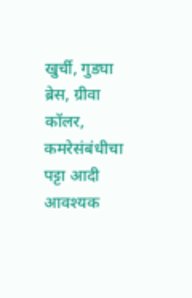खुर्ची, गुडघा ब्रेस, ग्रीवा कॉलर, कमरेसंबंधीचा पट्टा आदी आवश्यक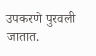उपकरणे पुरवली जातात.